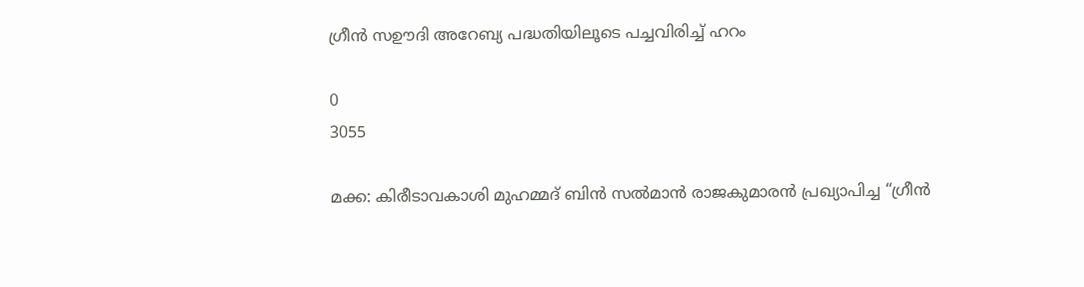ഗ്രീൻ സഊദി അറേബ്യ പദ്ധതിയിലൂടെ പച്ചവിരിച്ച് ഹറം

0
3055

മക്ക: കിരീടാവകാശി മുഹമ്മദ് ബിൻ സൽമാൻ രാജകുമാരൻ പ്രഖ്യാപിച്ച “ഗ്രീൻ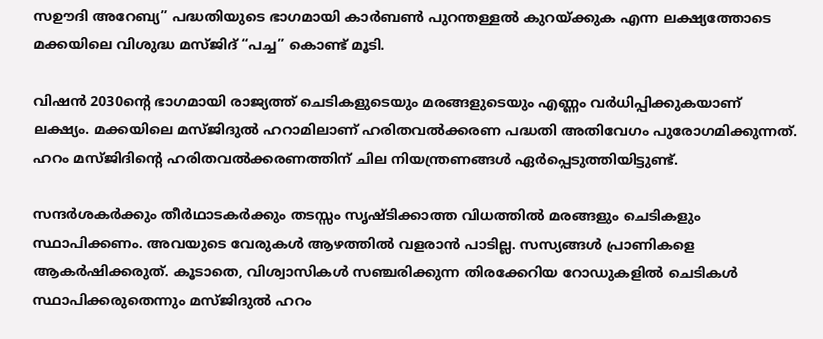സഊദി അറേബ്യ” പദ്ധതിയുടെ ഭാഗമായി കാർബൺ പുറന്തള്ളൽ കുറയ്ക്കുക എന്ന ലക്ഷ്യത്തോടെ
മക്കയിലെ വിശുദ്ധ മസ്ജിദ് “പച്ച” കൊണ്ട് മൂടി.

വിഷൻ 2030ന്റെ ഭാഗമായി രാജ്യത്ത് ചെടികളുടെയും മരങ്ങളുടെയും എണ്ണം വർധിപ്പിക്കുകയാണ് ലക്ഷ്യം. മക്കയിലെ മസ്ജിദുൽ ഹറാമിലാണ് ഹരിതവൽക്കരണ പദ്ധതി അതിവേഗം പുരോഗമിക്കുന്നത്. ഹറം മസ്ജിദിന്റെ ഹരിതവൽക്കരണത്തിന് ചില നിയന്ത്രണങ്ങൾ ഏർപ്പെടുത്തിയിട്ടുണ്ട്.

സന്ദർശകർക്കും തീർഥാടകർക്കും തടസ്സം സൃഷ്ടിക്കാത്ത വിധത്തിൽ മരങ്ങളും ചെടികളും സ്ഥാപിക്കണം. അവയുടെ വേരുകൾ ആഴത്തിൽ വളരാൻ പാടില്ല. സസ്യങ്ങൾ പ്രാണികളെ ആകർഷിക്കരുത്. കൂടാതെ, വിശ്വാസികൾ സഞ്ചരിക്കുന്ന തിരക്കേറിയ റോഡുകളിൽ ചെടികൾ സ്ഥാപിക്കരുതെന്നും മസ്ജിദുൽ ഹറം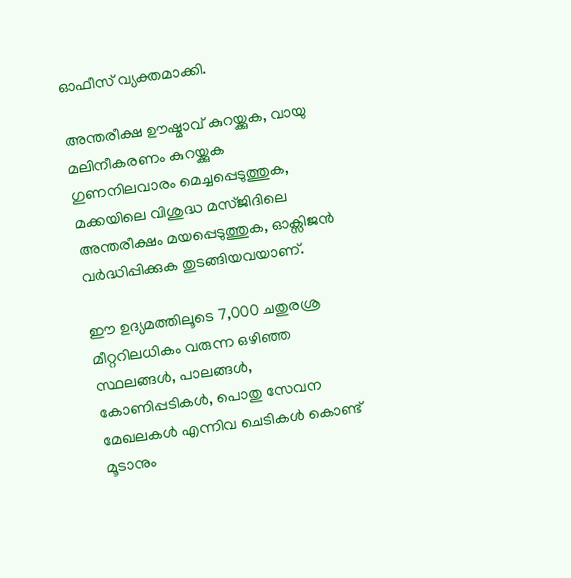ഓഫീസ് വ്യക്തമാക്കി.

അന്തരീക്ഷ ഊഷ്മാവ് കുറയ്ക്കുക, വായു മലിനീകരണം കുറയ്ക്കുക
ഗുണനിലവാരം മെച്ചപ്പെടുത്തുക, മക്കയിലെ വിശുദ്ധ മസ്ജിദിലെ അന്തരീക്ഷം മയപ്പെടുത്തുക, ഓക്സിജൻ വർദ്ധിപ്പിക്കുക തുടങ്ങിയവയാണ്.

ഈ ഉദ്യമത്തിലൂടെ 7,000 ചതുരശ്ര മീറ്ററിലധികം വരുന്ന ഒഴിഞ്ഞ സ്ഥലങ്ങൾ, പാലങ്ങൾ, കോണിപ്പടികൾ, പൊതു സേവന മേഖലകൾ എന്നിവ ചെടികൾ കൊണ്ട് മൂടാനും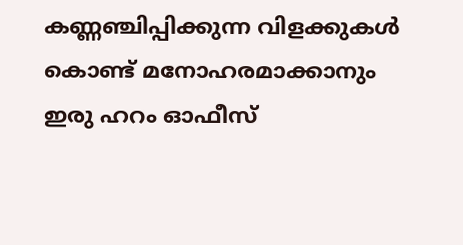കണ്ണഞ്ചിപ്പിക്കുന്ന വിളക്കുകൾ കൊണ്ട് മനോഹരമാക്കാനും ഇരു ഹറം ഓഫീസ്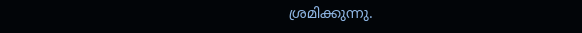ശ്രമിക്കുന്നു.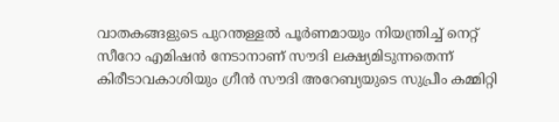വാതകങ്ങളുടെ പുറന്തള്ളൽ പൂർണമായും നിയന്ത്രിച്ച് നെറ്റ് സീറോ എമിഷൻ നേടാനാണ് സൗദി ലക്ഷ്യമിടുന്നതെന്ന് കിരീടാവകാശിയും ഗ്രീൻ സൗദി അറേബ്യയുടെ സുപ്രീം കമ്മിറ്റി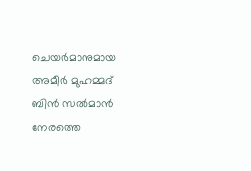ചെയർമാനുമായ അമീർ മുഹമ്മദ് ബിൻ സൽമാൻ നേരത്തെ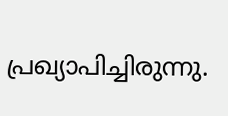പ്രഖ്യാപിച്ചിരുന്നു.